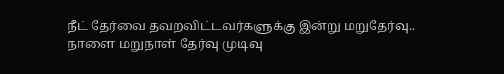நீட் தேர்வை தவறவிட்டவர்களுக்கு இன்று மறுதேர்வு.. நாளை மறுநாள் தேர்வு முடிவு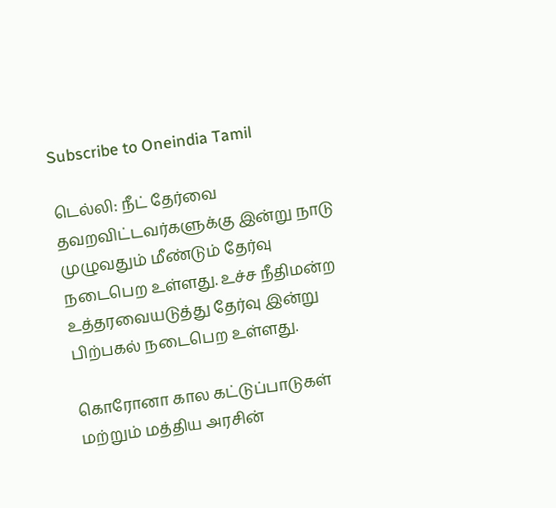Subscribe to Oneindia Tamil

டெல்லி: நீட் தேர்வை தவறவிட்டவர்களுக்கு இன்று நாடு முழுவதும் மீண்டும் தேர்வு நடைபெற உள்ளது. உச்ச நீதிமன்ற உத்தரவையடுத்து தேர்வு இன்று பிற்பகல் நடைபெற உள்ளது.

கொரோனா கால கட்டுப்பாடுகள் மற்றும் மத்திய அரசின்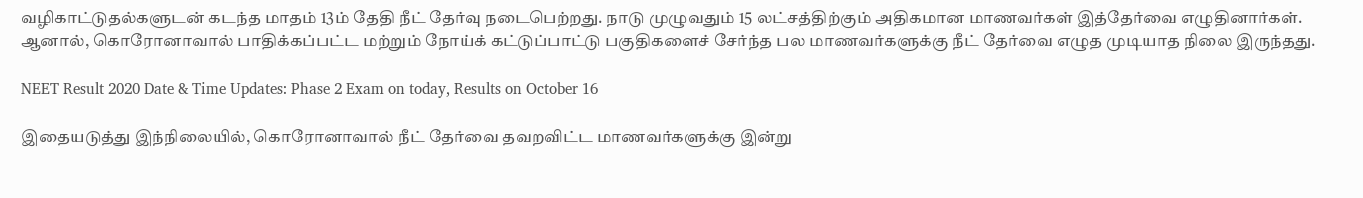வழிகாட்டுதல்களுடன் கடந்த மாதம் 13ம் தேதி நீட் தேர்வு நடைபெற்றது. நாடு முழுவதும் 15 லட்சத்திற்கும் அதிகமான மாணவர்கள் இத்தேர்வை எழுதினார்கள். ஆனால், கொரோனாவால் பாதிக்கப்பட்ட மற்றும் நோய்க் கட்டுப்பாட்டு பகுதிகளைச் சேர்ந்த பல மாணவர்களுக்கு நீட் தேர்வை எழுத முடியாத நிலை இருந்தது.

NEET Result 2020 Date & Time Updates: Phase 2 Exam on today, Results on October 16

இதையடுத்து இந்நிலையில், கொரோனாவால் நீட் தேர்வை தவறவிட்ட மாணவர்களுக்கு இன்று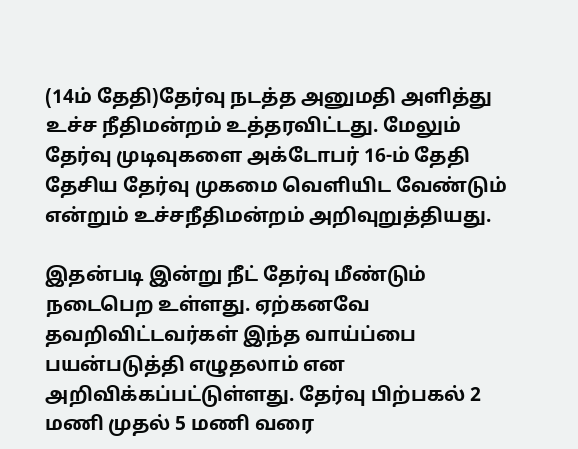(14ம் தேதி)தேர்வு நடத்த அனுமதி அளித்து உச்ச நீதிமன்றம் உத்தரவிட்டது. மேலும் தேர்வு முடிவுகளை அக்டோபர் 16-ம் தேதி தேசிய தேர்வு முகமை வெளியிட வேண்டும் என்றும் உச்சநீதிமன்றம் அறிவுறுத்தியது.

இதன்படி இன்று நீட் தேர்வு மீண்டும் நடைபெற உள்ளது. ஏற்கனவே தவறிவிட்டவர்கள் இந்த வாய்ப்பை பயன்படுத்தி எழுதலாம் என அறிவிக்கப்பட்டுள்ளது. தேர்வு பிற்பகல் 2 மணி முதல் 5 மணி வரை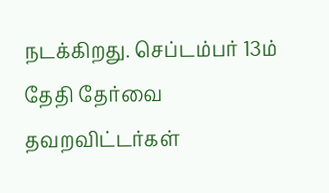நடக்கிறது. செப்டம்பர் 13ம் தேதி தேர்வை தவறவிட்டர்கள்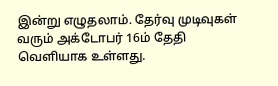இன்று எழுதலாம். தேர்வு முடிவுகள் வரும் அக்டோபர் 16ம் தேதி வெளியாக உள்ளது.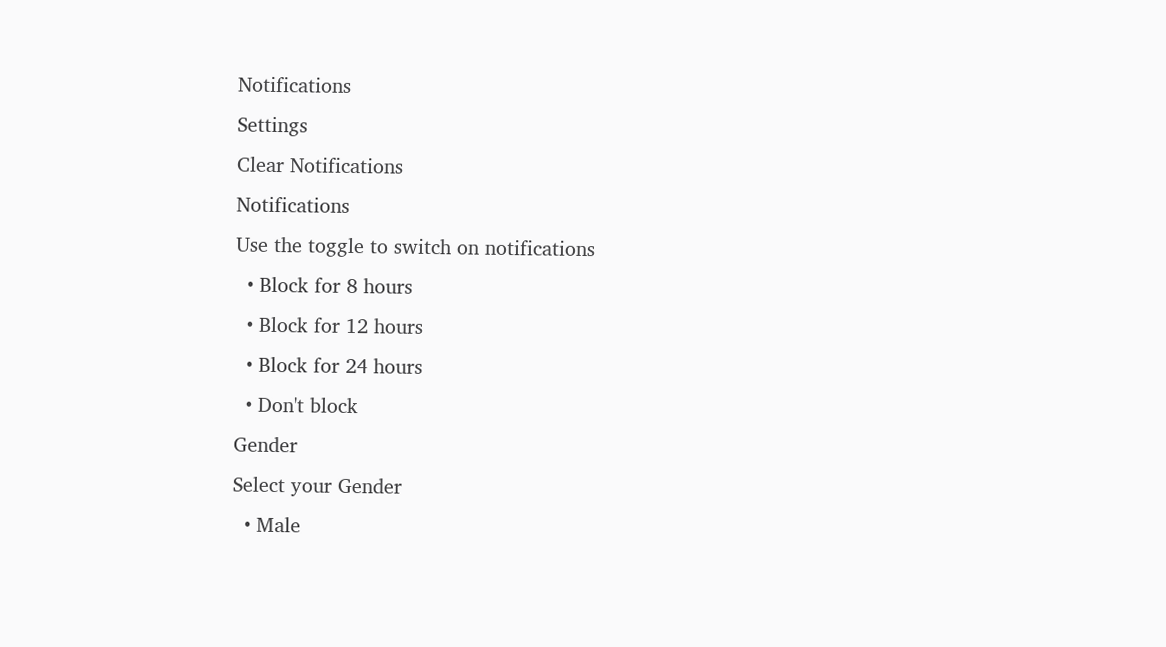Notifications
Settings
Clear Notifications
Notifications
Use the toggle to switch on notifications
  • Block for 8 hours
  • Block for 12 hours
  • Block for 24 hours
  • Don't block
Gender
Select your Gender
  • Male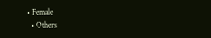• Female
  • Others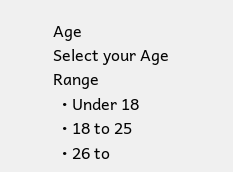Age
Select your Age Range
  • Under 18
  • 18 to 25
  • 26 to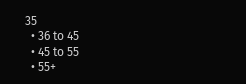35
  • 36 to 45
  • 45 to 55
  • 55+